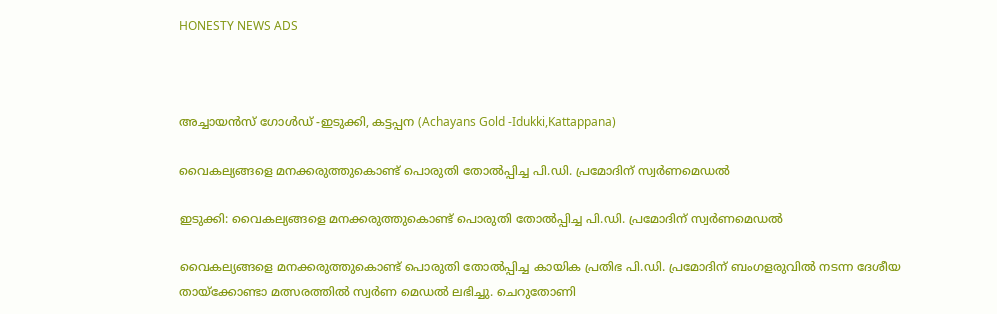HONESTY NEWS ADS



അച്ചായൻസ് ഗോൾഡ് -ഇടുക്കി, കട്ടപ്പന (Achayans Gold -Idukki,Kattappana)

വൈകല്യങ്ങളെ മനക്കരുത്തുകൊണ്ട്‌ പൊരുതി തോല്‍പ്പിച്ച പി.ഡി. പ്രമോദിന്‌ സ്വര്‍ണമെഡല്‍

ഇടുക്കി: വൈകല്യങ്ങളെ മനക്കരുത്തുകൊണ്ട്‌ പൊരുതി തോല്‍പ്പിച്ച പി.ഡി. പ്രമോദിന്‌ സ്വര്‍ണമെഡല്‍

വൈകല്യങ്ങളെ മനക്കരുത്തുകൊണ്ട്‌ പൊരുതി തോല്‍പ്പിച്ച കായിക പ്രതിഭ പി.ഡി. പ്രമോദിന്‌ ബംഗളരുവില്‍ നടന്ന ദേശീയ തായ്‌ക്കോണ്ടാ മത്സരത്തില്‍ സ്വര്‍ണ മെഡല്‍ ലഭിച്ചു. ചെറുതോണി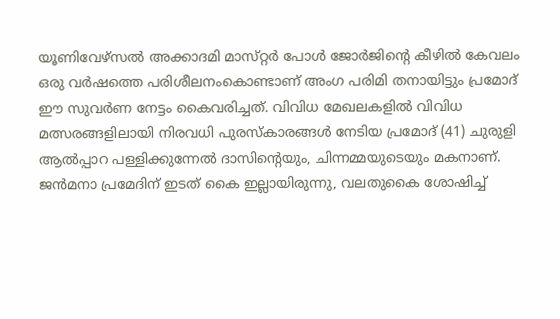യൂണിവേഴ്‌സല്‍ അക്കാദമി മാസ്‌റ്റര്‍ പോള്‍ ജോര്‍ജിന്റെ കീഴില്‍ കേവലം ഒരു വര്‍ഷത്തെ പരിശീലനംകൊണ്ടാണ്‌ അംഗ പരിമി തനായിട്ടും പ്രമോദ്‌ ഈ സുവര്‍ണ നേട്ടം കൈവരിച്ചത്‌. വിവിധ മേഖലകളില്‍ വിവിധ മത്സരങ്ങളിലായി നിരവധി പുരസ്‌കാരങ്ങള്‍ നേടിയ പ്രമോദ്‌ (41) ചുരുളി ആല്‍പ്പാറ പള്ളിക്കുന്നേല്‍ ദാസിന്റെയും, ചിന്നമ്മയുടെയും മകനാണ്‌. ജന്‍മനാ പ്രമേദിന്‌ ഇടത്‌ കൈ ഇല്ലായിരുന്നു, വലതുകൈ ശോഷിച്ച്‌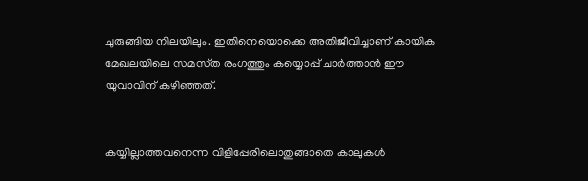ചുരുങ്ങിയ നിലയിലും. ഇതിനെയൊക്കെ അതിജീവിച്ചാണ്‌ കായിക മേഖലയിലെ സമസ്‌ത രംഗത്തും കയ്യൊപ്പ്‌ ചാര്‍ത്താന്‍ ഈ യുവാവിന്‌ കഴിഞ്ഞത്‌.


കയ്യില്ലാത്തവനെന്ന വിളിപ്പേരിലൊതുങ്ങാതെ കാലുകള്‍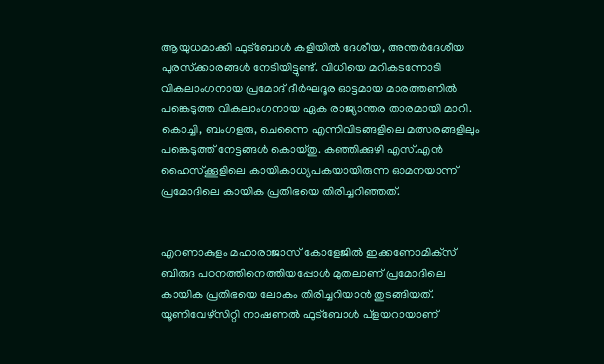ആയുധമാക്കി ഫുട്‌ബോള്‍ കളിയില്‍ ദേശീയ, അന്തര്‍ദേശീയ പുരസ്‌ക്കാരങ്ങള്‍ നേടിയിട്ടുണ്ട്‌. വിധിയെ മറികടന്നോടി വികലാംഗനായ പ്രമോദ്‌ ദീര്‍ഘദൂര ഓട്ടമായ മാരത്തണില്‍ പങ്കെടുത്ത വികലാംഗനായ ഏക രാജ്യാന്തര താരമായി മാറി. കൊച്ചി, ബംഗളരു, ചെന്നൈ എന്നിവിടങ്ങളിലെ മത്സരങ്ങളിലും പങ്കെടുത്ത്‌ നേട്ടങ്ങള്‍ കൊയ്‌തു. കഞ്ഞിക്കുഴി എസ്‌.എന്‍ ഹൈസ്‌ക്കൂളിലെ കായികാധ്യപകയായിരുന്ന ഓമനയാന്ന്‌ പ്രമോദിലെ കായിക പ്രതിഭയെ തിരിച്ചറിഞ്ഞത്‌.


എറണാകുളം മഹാരാജാസ്‌ കോളേജില്‍ ഇക്കണോമിക്‌സ് ബിരുദ പഠനത്തിനെത്തിയപ്പോള്‍ മുതലാണ്‌ പ്രമോദിലെ കായിക പ്രതിഭയെ ലോകം തിരിച്ചറിയാന്‍ തുടങ്ങിയത്‌. യൂണിവേഴ്‌സിറ്റി നാഷണല്‍ ഫുട്‌ബോള്‍ പ്‌ളയറായാണ്‌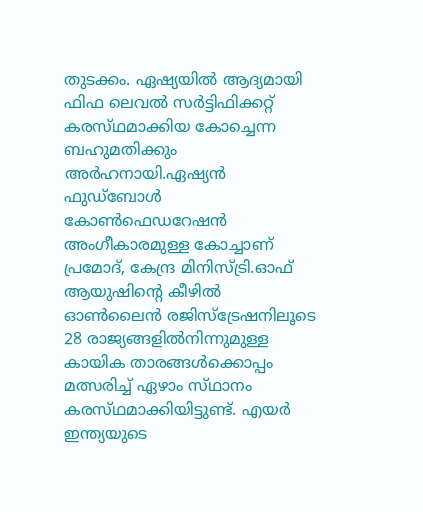തുടക്കം. ഏഷ്യയില്‍ ആദ്യമായി ഫിഫ ലെവല്‍ സര്‍ട്ടിഫിക്കറ്റ്‌ കരസ്‌ഥമാക്കിയ കോച്ചെന്ന ബഹുമതിക്കും അര്‍ഹനായി.ഏഷ്യന്‍ ഫുഡ്‌ബോള്‍ കോണ്‍ഫെഡറേഷന്‍ അംഗീകാരമുള്ള കോച്ചാണ്‌ പ്രമോദ്‌, കേന്ദ്ര മിനിസ്‌ട്രി.ഓഫ്‌ ആയുഷിന്റെ കീഴില്‍ ഓണ്‍ലൈന്‍ രജിസ്‌ട്രേഷനിലൂടെ 28 രാജ്യങ്ങളില്‍നിന്നുമുള്ള കായിക താരങ്ങള്‍ക്കൊപ്പം മത്സരിച്ച്‌ ഏഴാം സ്‌ഥാനം കരസ്‌ഥമാക്കിയിട്ടുണ്ട്‌. എയര്‍ ഇന്ത്യയുടെ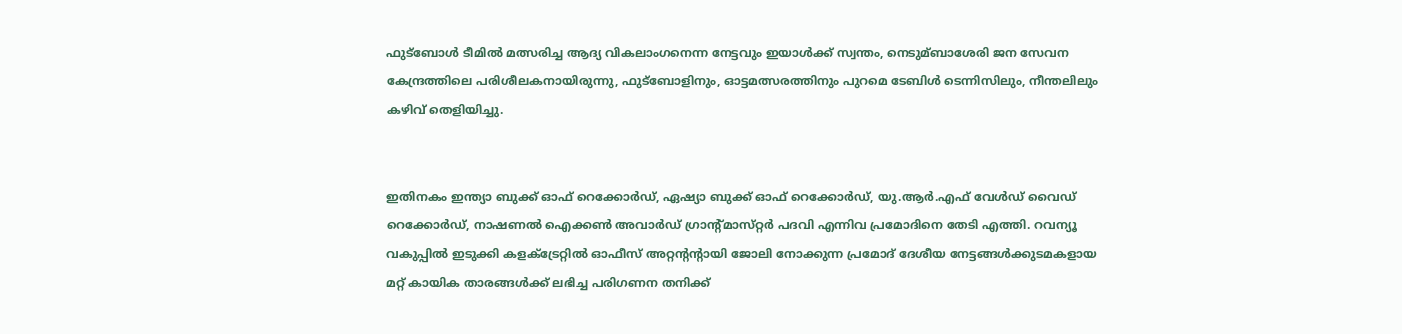ഫുട്‌ബോള്‍ ടീമില്‍ മത്സരിച്ച ആദ്യ വികലാംഗനെന്ന നേട്ടവും ഇയാള്‍ക്ക്‌ സ്വന്തം, നെടുമ്ബാശേരി ജന സേവന കേന്ദ്രത്തിലെ പരിശീലകനായിരുന്നു, ഫുട്‌ബോളിനും, ഓട്ടമത്സരത്തിനും പുറമെ ടേബിള്‍ ടെന്നിസിലും, നീന്തലിലും കഴിവ്‌ തെളിയിച്ചു.


ഇതിനകം ഇന്ത്യാ ബുക്ക്‌ ഓഫ്‌ റെക്കോര്‍ഡ്‌, ഏഷ്യാ ബുക്ക്‌ ഓഫ്‌ റെക്കോര്‍ഡ്‌, യു.ആര്‍.എഫ്‌ വേള്‍ഡ്‌ വൈഡ്‌ റെക്കോര്‍ഡ്‌, നാഷണല്‍ ഐക്കണ്‍ അവാര്‍ഡ്‌ ഗ്രാന്റ്‌മാസ്‌റ്റര്‍ പദവി എന്നിവ പ്രമോദിനെ തേടി എത്തി. റവന്യൂ വകുപ്പില്‍ ഇടുക്കി കളക്‌ട്രേറ്റില്‍ ഓഫീസ്‌ അറ്റന്റന്റായി ജോലി നോക്കുന്ന പ്രമോദ്‌ ദേശീയ നേട്ടങ്ങള്‍ക്കുടമകളായ മറ്റ്‌ കായിക താരങ്ങള്‍ക്ക്‌ ലഭിച്ച പരിഗണന തനിക്ക്‌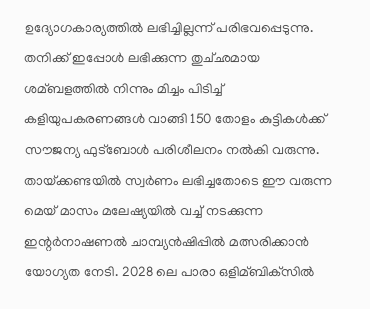ഉദ്യോഗകാര്യത്തില്‍ ലഭിച്ചില്ലന്ന്‌ പരിഭവപ്പെടുന്നു. തനിക്ക്‌ ഇപ്പോള്‍ ലഭിക്കുന്ന തുച്‌ഛമായ ശമ്ബളത്തില്‍ നിന്നും മിച്ചം പിടിച്ച്‌ കളിയുപകരണങ്ങള്‍ വാങ്ങി 150 തോളം കുട്ടികള്‍ക്ക്‌ സൗജന്യ ഫുട്‌ബോള്‍ പരിശീലനം നല്‍കി വരുന്നു. തായ്‌ക്കണ്ടയില്‍ സ്വര്‍ണം ലഭിച്ചതോടെ ഈ വരുന്ന മെയ്‌ മാസം മലേഷ്യയില്‍ വച്ച്‌ നടക്കുന്ന ഇന്റര്‍നാഷണല്‍ ചാമ്പ്യന്‍ഷിപ്പില്‍ മത്സരിക്കാന്‍ യോഗ്യത നേടി. 2028 ലെ പാരാ ഒളിമ്ബിക്‌സില്‍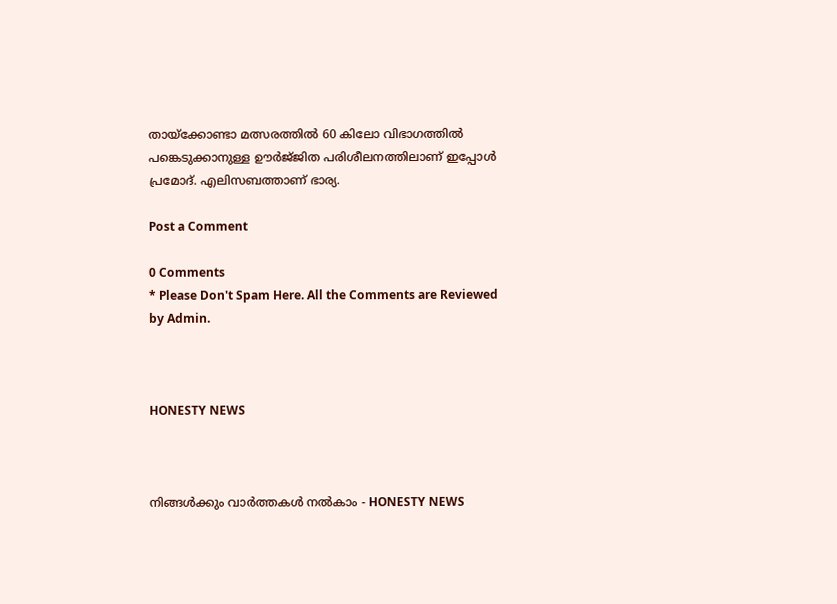തായ്‌ക്കോണ്ടാ മത്സരത്തില്‍ 60 കിലോ വിഭാഗത്തില്‍ പങ്കെടുക്കാനുള്ള ഊര്‍ജ്‌ജിത പരിശീലനത്തിലാണ്‌ ഇപ്പോള്‍ പ്രമോദ്‌. എലിസബത്താണ്‌ ഭാര്യ.

Post a Comment

0 Comments
* Please Don't Spam Here. All the Comments are Reviewed by Admin.



HONESTY NEWS



നിങ്ങൾക്കും വാർത്തകൾ നൽകാം - HONESTY NEWS